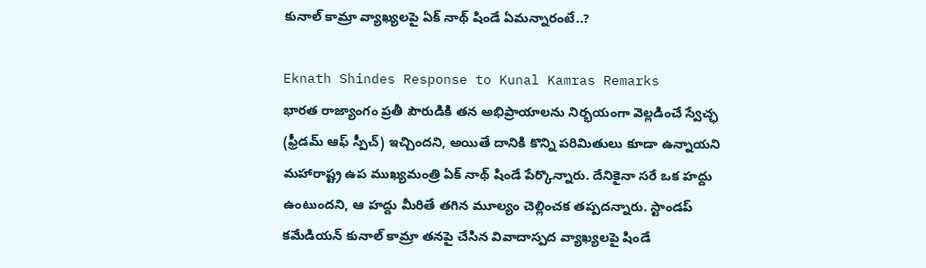కునాల్ కామ్రా వ్యాఖ్యలపై ఏక్ నాథ్ షిండే ఏమన్నారంటే..?

Eknath Shindes Response to Kunal Kamras Remarks
భారత రాజ్యాంగం ప్రతీ పౌరుడికి తన అభిప్రాయాలను నిర్భయంగా వెల్లడించే స్వేచ్ఛ (ఫ్రీడమ్ ఆఫ్ స్పీచ్) ఇచ్చిందని, అయితే దానికి కొన్ని పరిమితులు కూడా ఉన్నాయని మహారాష్ట్ర ఉప ముఖ్యమంత్రి ఏక్ నాథ్ షిండే పేర్కొన్నారు. దేనికైనా సరే ఒక హద్దు ఉంటుందని, ఆ హద్దు మీరితే తగిన మూల్యం చెల్లించక తప్పదన్నారు. స్టాండప్ కమేడియన్ కునాల్ కామ్రా తనపై చేసిన వివాదాస్పద వ్యాఖ్యలపై షిండే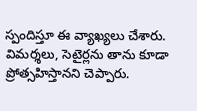స్పందిస్తూ ఈ వ్యాఖ్యలు చేశారు. విమర్శలు, సెటైర్లను తాను కూడా ప్రోత్సహిస్తానని చెప్పారు.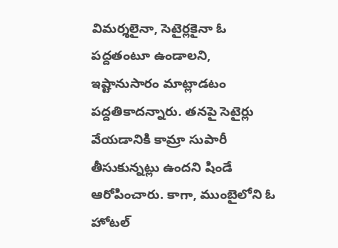విమర్శలైనా, సెటైర్లకైనా ఓ పద్దతంటూ ఉండాలని, ఇష్టానుసారం మాట్లాడటం పద్దతికాదన్నారు. తనపై సెటైర్లు వేయడానికి కామ్రా సుపారీ తీసుకున్నట్లు ఉందని షిండే ఆరోపించారు. కాగా, ముంబైలోని ఓ హోటల్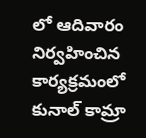లో ఆదివారం నిర్వహించిన కార్యక్రమంలో కునాల్ కామ్రా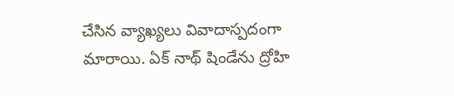చేసిన వ్యాఖ్యలు వివాదాస్పదంగా మారాయి. ఏక్ నాథ్ షిండేను ద్రోహి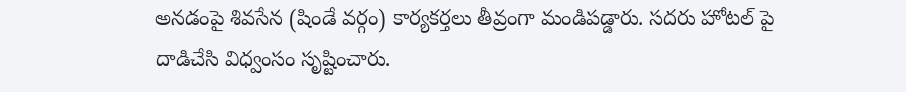అనడంపై శివసేన (షిండే వర్గం) కార్యకర్తలు తీవ్రంగా మండిపడ్డారు. సదరు హోటల్ పై దాడిచేసి విధ్వంసం సృష్టించారు.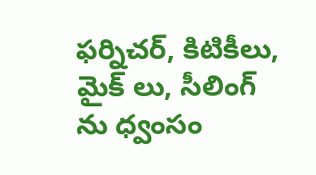ఫర్నిచర్, కిటికీలు, మైక్ లు, సీలింగ్ ను ధ్వంసం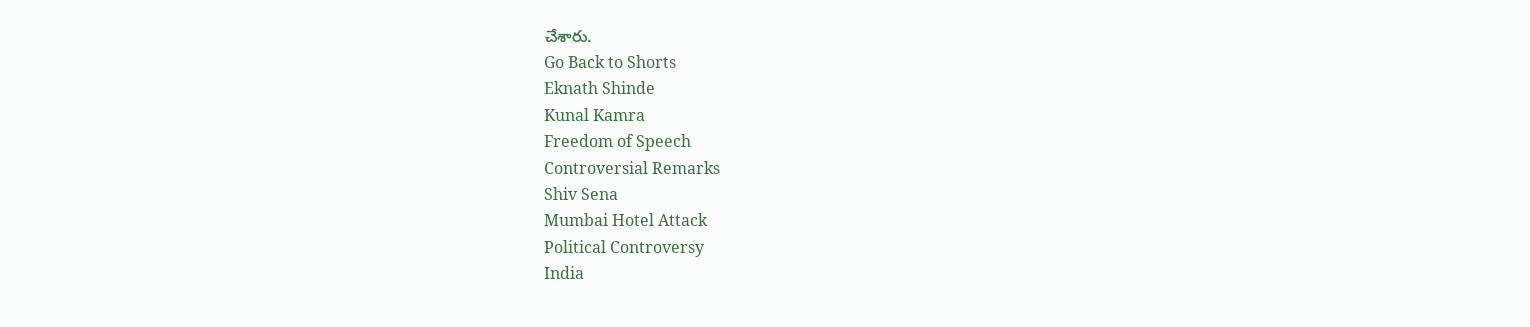చేశారు.
Go Back to Shorts
Eknath Shinde
Kunal Kamra
Freedom of Speech
Controversial Remarks
Shiv Sena
Mumbai Hotel Attack
Political Controversy
India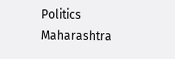Politics
Maharashtra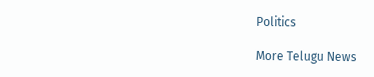Politics

More Telugu News